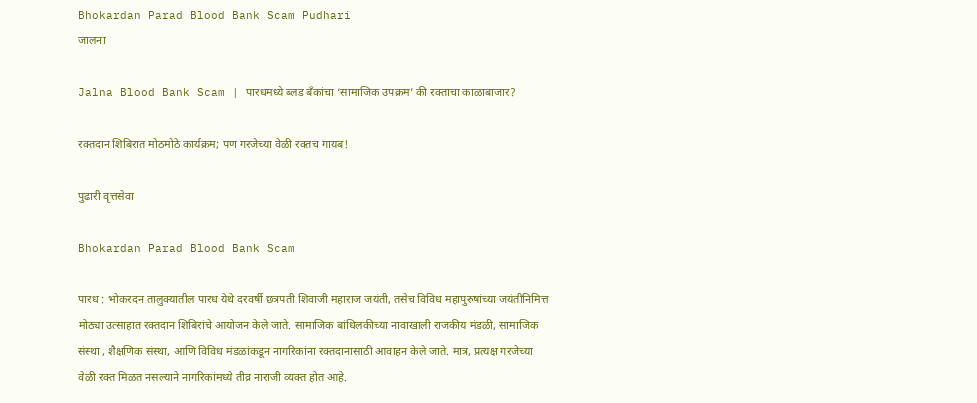Bhokardan Parad Blood Bank Scam Pudhari
जालना

Jalna Blood Bank Scam | पारधमध्ये ब्लड बँकांचा ‘सामाजिक उपक्रम’ की रक्ताचा काळाबाजार?

रक्तदान शिबिरात मोठमोठे कार्यक्रम; पण गरजेच्या वेळी रक्तच गायब!

पुढारी वृत्तसेवा

Bhokardan Parad Blood Bank Scam

पारध : भोकरदन तालुक्यातील पारध येथे दरवर्षी छत्रपती शिवाजी महाराज जयंती, तसेच विविध महापुरुषांच्या जयंतीनिमित्त मोठ्या उत्साहात रक्तदान शिबिरांचे आयोजन केले जाते. सामाजिक बांधिलकीच्या नावाखाली राजकीय मंडळी, सामाजिक संस्था , शैक्षणिक संस्था, आणि विविध मंडळांकडून नागरिकांना रक्तदानासाठी आवाहन केले जाते. मात्र, प्रत्यक्ष गरजेच्या वेळी रक्त मिळत नसल्याने नागरिकांमध्ये तीव्र नाराजी व्यक्त होत आहे.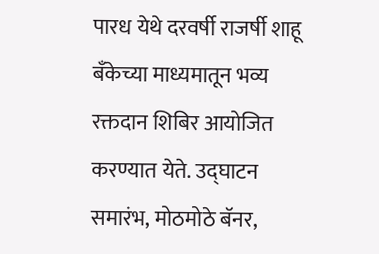पारध येथे दरवर्षी राजर्षी शाहू बँकेच्या माध्यमातून भव्य रक्तदान शिबिर आयोजित करण्यात येते. उद्घाटन समारंभ, मोठमोठे बॅनर,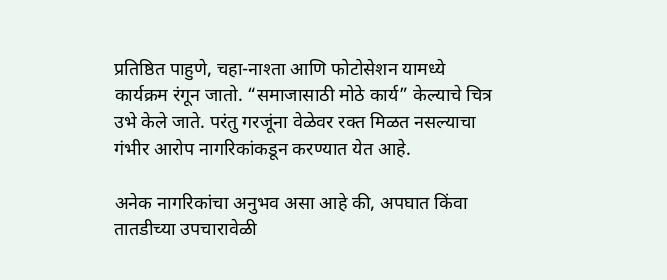प्रतिष्ठित पाहुणे, चहा-नाश्ता आणि फोटोसेशन यामध्ये कार्यक्रम रंगून जातो. “समाजासाठी मोठे कार्य” केल्याचे चित्र उभे केले जाते. परंतु गरजूंना वेळेवर रक्त मिळत नसल्याचा गंभीर आरोप नागरिकांकडून करण्यात येत आहे.

अनेक नागरिकांचा अनुभव असा आहे की, अपघात किंवा तातडीच्या उपचारावेळी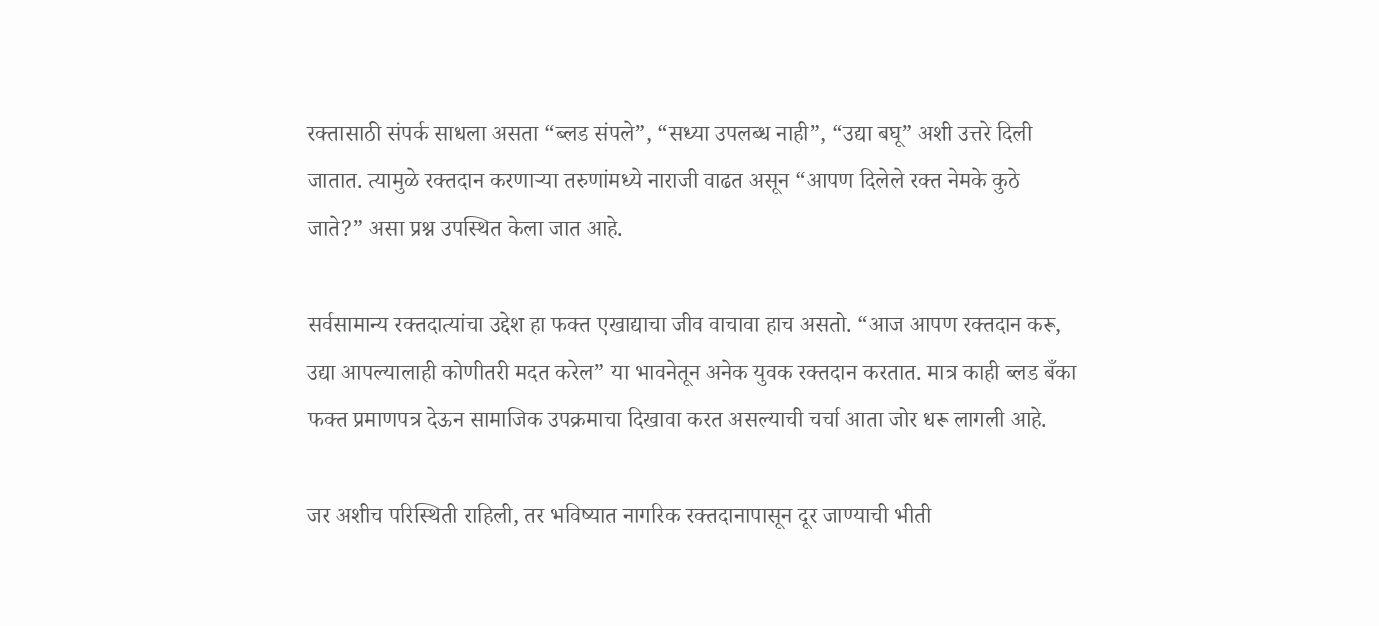रक्तासाठी संपर्क साधला असता “ब्लड संपले”, “सध्या उपलब्ध नाही”, “उद्या बघू” अशी उत्तरे दिली जातात. त्यामुळे रक्तदान करणाऱ्या तरुणांमध्ये नाराजी वाढत असून “आपण दिलेले रक्त नेमके कुठे जाते?” असा प्रश्न उपस्थित केला जात आहे.

सर्वसामान्य रक्तदात्यांचा उद्देश हा फक्त एखाद्याचा जीव वाचावा हाच असतो. “आज आपण रक्तदान करू, उद्या आपल्यालाही कोणीतरी मदत करेल” या भावनेतून अनेक युवक रक्तदान करतात. मात्र काही ब्लड बँका फक्त प्रमाणपत्र देऊन सामाजिक उपक्रमाचा दिखावा करत असल्याची चर्चा आता जोर धरू लागली आहे.

जर अशीच परिस्थिती राहिली, तर भविष्यात नागरिक रक्तदानापासून दूर जाण्याची भीती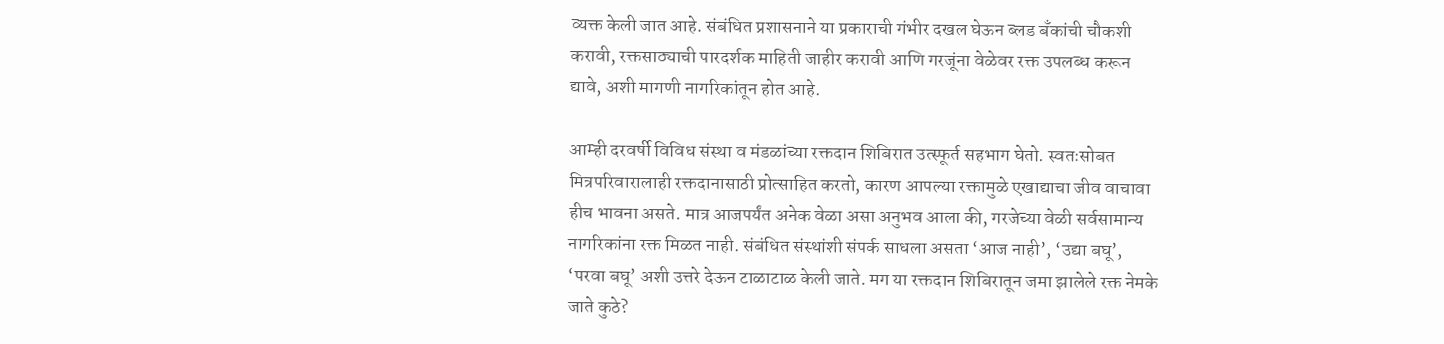व्यक्त केली जात आहे. संबंधित प्रशासनाने या प्रकाराची गंभीर दखल घेऊन ब्लड बँकांची चौकशी करावी, रक्तसाठ्याची पारदर्शक माहिती जाहीर करावी आणि गरजूंना वेळेवर रक्त उपलब्ध करून द्यावे, अशी मागणी नागरिकांतून होत आहे.

आम्ही दरवर्षी विविध संस्था व मंडळांच्या रक्तदान शिबिरात उत्स्फूर्त सहभाग घेतो. स्वतःसोबत मित्रपरिवारालाही रक्तदानासाठी प्रोत्साहित करतो, कारण आपल्या रक्तामुळे एखाद्याचा जीव वाचावा हीच भावना असते. मात्र आजपर्यंत अनेक वेळा असा अनुभव आला की, गरजेच्या वेळी सर्वसामान्य नागरिकांना रक्त मिळत नाही. संबंधित संस्थांशी संपर्क साधला असता ‘आज नाही’, ‘उद्या बघू’, ‘परवा बघू’ अशी उत्तरे देऊन टाळाटाळ केली जाते. मग या रक्तदान शिबिरातून जमा झालेले रक्त नेमके जाते कुठे?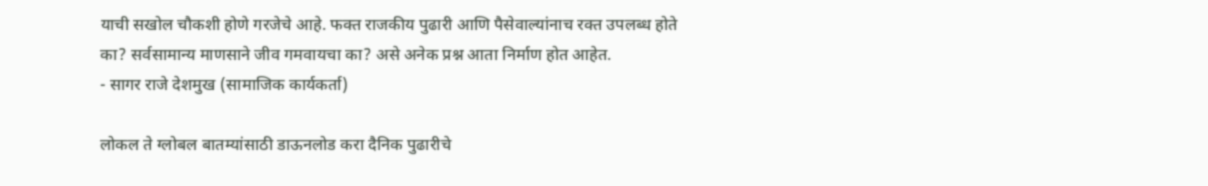याची सखोल चौकशी होणे गरजेचे आहे. फक्त राजकीय पुढारी आणि पैसेवाल्यांनाच रक्त उपलब्ध होते का? सर्वसामान्य माणसाने जीव गमवायचा का? असे अनेक प्रश्न आता निर्माण होत आहेत.
- सागर राजे देशमुख (सामाजिक कार्यकर्ता)

लोकल ते ग्लोबल बातम्यांसाठी डाऊनलोड करा दैनिक पुढारीचे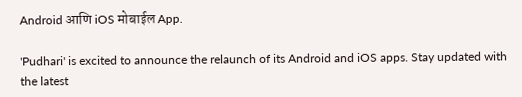Android आणि iOS मोबाईल App.

'Pudhari' is excited to announce the relaunch of its Android and iOS apps. Stay updated with the latest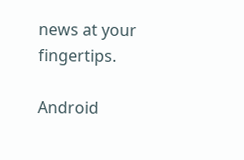news at your fingertips.

Android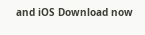and iOS Download now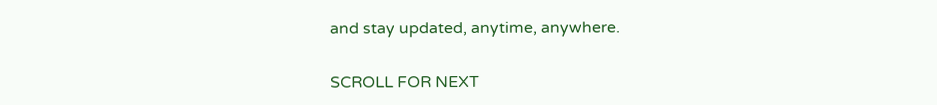and stay updated, anytime, anywhere.

SCROLL FOR NEXT